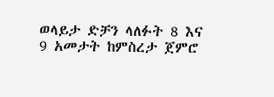ወላይታ ድቻን ላለፉት 8 እና 9 አመታት ከምስረታ ጀምሮ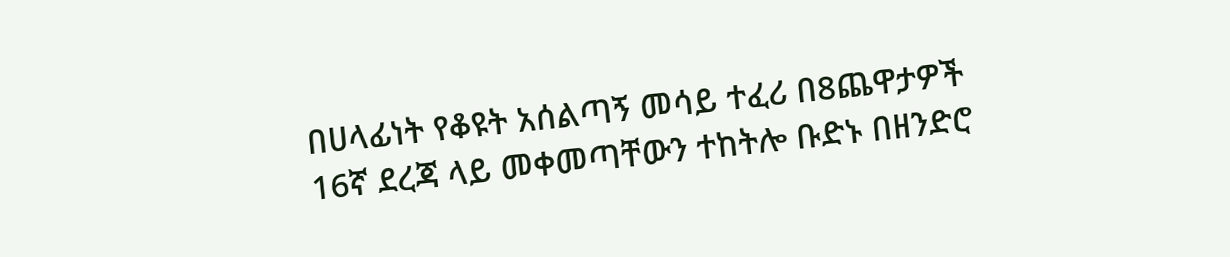በሀላፊነት የቆዩት አሰልጣኝ መሳይ ተፈሪ በ8ጨዋታዎች 16ኛ ደረጃ ላይ መቀመጣቸውን ተከትሎ ቡድኑ በዘንድሮ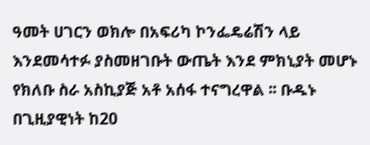ዓመት ሀገርን ወክሎ በአፍሪካ ኮንፌዴሬሽን ላይ እንደመሳተፉ ያስመዘገቡት ውጤት እንደ ምክኒያት መሆኑ የክለቡ ስራ አስኪያጅ አቶ አሰፋ ተናግረዋል ፡፡ ቡዱኑ በጊዚያዊነት ከ20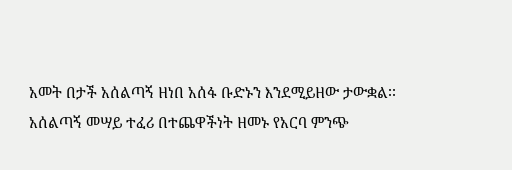አመት በታች አሰልጣኝ ዘነበ አሰፋ ቡድኑን እንደሚይዘው ታውቋል፡፡
አሰልጣኝ መሣይ ተፈሪ በተጨዋችነት ዘመኑ የአርባ ምንጭ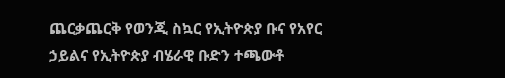ጨርቃጨርቅ የወንጂ ስኳር የኢትዮጵያ ቡና የአየር ኃይልና የኢትዮጵያ ብሄራዊ ቡድን ተጫውቶ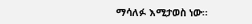ማሳለፉ እሚታወስ ነው፡፡